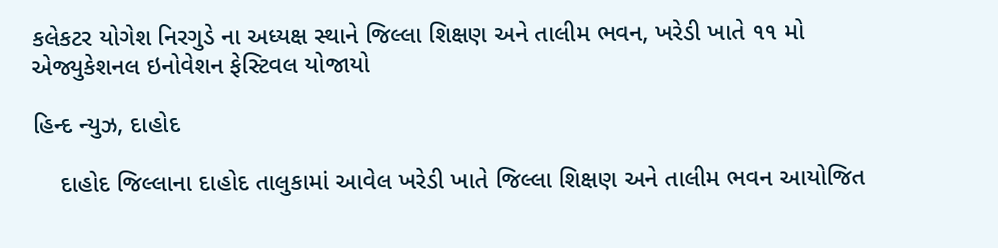કલેકટર યોગેશ નિરગુડે ના અધ્યક્ષ સ્થાને જિલ્લા શિક્ષણ અને તાલીમ ભવન, ખરેડી ખાતે ૧૧ મો એજ્યુકેશનલ ઇનોવેશન ફેસ્ટિવલ યોજાયો

હિન્દ ન્યુઝ, દાહોદ

    દાહોદ જિલ્લાના દાહોદ તાલુકામાં આવેલ ખરેડી ખાતે જિલ્લા શિક્ષણ અને તાલીમ ભવન આયોજિત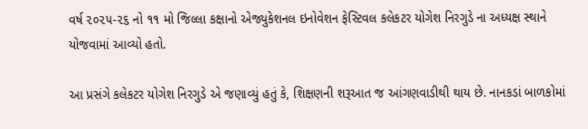વર્ષ ૨૦૨૫-૨૬ નો ૧૧ મો જિલ્લા કક્ષાનો એજ્યુકેશનલ ઇનોવેશન ફેસ્ટિવલ કલેકટર યોગેશ નિરગુડે ના અધ્યક્ષ સ્થાને યોજવામાં આવ્યો હતો.

આ પ્રસંગે કલેકટર યોગેશ નિરગુડે એ જણાવ્યું હતું કે, શિક્ષણની શરૂઆત જ આંગણવાડીથી થાય છે. નાનકડાં બાળકોમાં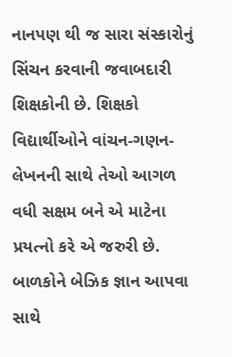નાનપણ થી જ સારા સંસ્કારોનું સિંચન કરવાની જવાબદારી શિક્ષકોની છે. શિક્ષકો વિદ્યાર્થીઓને વાંચન-ગણન-લેખનની સાથે તેઓ આગળ વધી સક્ષમ બને એ માટેના પ્રયત્નો કરે એ જરુરી છે. બાળકોને બેઝિક જ્ઞાન આપવા સાથે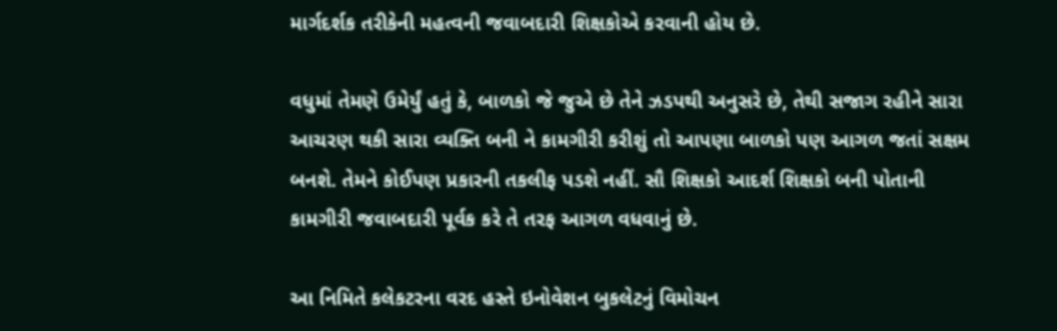માર્ગદર્શક તરીકેની મહત્વની જવાબદારી શિક્ષકોએ કરવાની હોય છે.

વધુમાં તેમણે ઉમેર્યું હતું કે, બાળકો જે જુએ છે તેને ઝડપથી અનુસરે છે, તેથી સજાગ રહીને સારા આચરણ થકી સારા વ્યક્તિ બની ને કામગીરી કરીશું તો આપણા બાળકો પણ આગળ જતાં સક્ષમ બનશે. તેમને કોઈપણ પ્રકારની તકલીફ પડશે નહીં. સૌ શિક્ષકો આદર્શ શિક્ષકો બની પોતાની કામગીરી જવાબદારી પૂર્વક કરે તે તરફ આગળ વધવાનું છે.

આ નિમિતે કલેકટરના વરદ હસ્તે ઇનોવેશન બુકલેટનું વિમોચન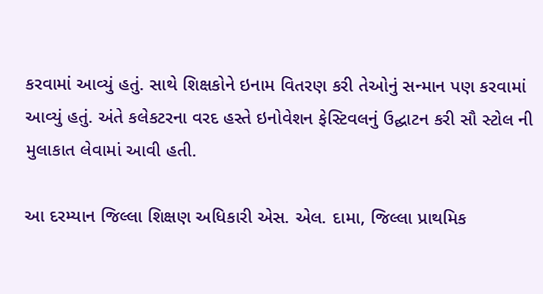કરવામાં આવ્યું હતું. સાથે શિક્ષકોને ઇનામ વિતરણ કરી તેઓનું સન્માન પણ કરવામાં આવ્યું હતું. અંતે કલેકટરના વરદ હસ્તે ઇનોવેશન ફેસ્ટિવલનું ઉદ્ઘાટન કરી સૌ સ્ટોલ ની મુલાકાત લેવામાં આવી હતી.

આ દરમ્યાન જિલ્લા શિક્ષણ અધિકારી એસ. એલ. દામા, જિલ્લા પ્રાથમિક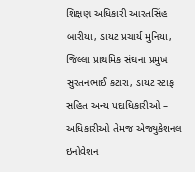શિક્ષણ અધિકારી આરતસિંહ બારીયા, ડાયટ પ્રચાર્ય મુનિયા, જિલ્લા પ્રાથમિક સંઘના પ્રમુખ સુરતનભાઈ કટારા, ડાયટ સ્ટાફ સહિત અન્ય પદાધિકારીઓ – અધિકારીઓ તેમજ એજ્યુકેશનલ ઇનોવેશન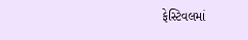ફેસ્ટિવલમાં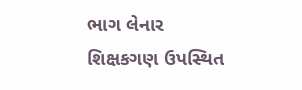ભાગ લેનાર શિક્ષકગણ ઉપસ્થિત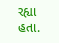રહ્યા હતા.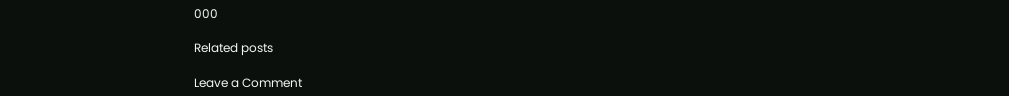000

Related posts

Leave a Comment